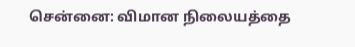சென்னை: விமான நிலையத்தை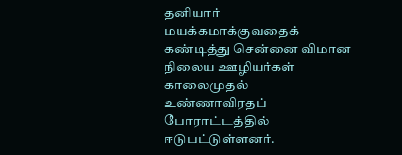தனியார் மயக்கமாக்குவதைக் கண்டித்து சென்னை விமான நிலைய ஊழியர்கள் காலைமுதல் உண்ணாவிரதப் போராட்டத்தில் ஈடுபட்டுள்ளனர்.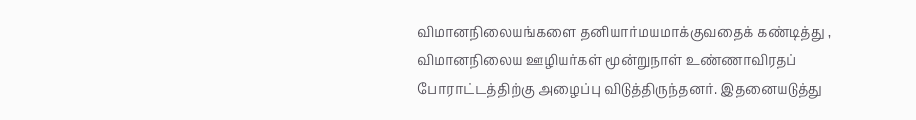விமானநிலையங்களை தனியார்மயமாக்குவதைக் கண்டித்து , விமானநிலைய ஊழியர்கள் மூன்றுநாள் உண்ணாவிரதப் போராட்டத்திற்கு அழைப்பு விடுத்திருந்தனர். இதனையடுத்து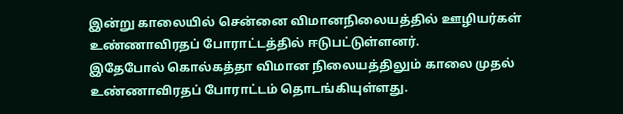இன்று காலையில் சென்னை விமானநிலையத்தில் ஊழியர்கள் உண்ணாவிரதப் போராட்டத்தில் ஈடுபட்டுள்ளனர்.
இதேபோல் கொல்கத்தா விமான நிலையத்திலும் காலை முதல் உண்ணாவிரதப் போராட்டம் தொடங்கியுள்ளது.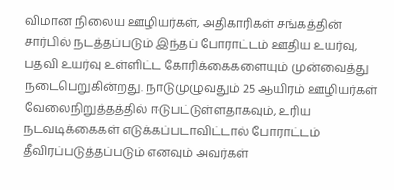விமான நிலைய ஊழியர்கள், அதிகாரிகள் சங்கத்தின் சார்பில் நடத்தப்படும் இந்தப் போராட்டம் ஊதிய உயர்வு, பதவி உயர்வு உள்ளிட்ட கோரிக்கைகளையும் முன்வைத்து நடைபெறுகின்றது. நாடுமுழுவதும் 25 ஆயிரம் ஊழியர்கள் வேலைநிறுத்தத்தில் ஈடுபட்டுள்ளதாகவும், உரிய நடவடிக்கைகள் எடுக்கப்படாவிட்டால் போராட்டம் தீவிரப்படுத்தப்படும் எனவும் அவர்கள்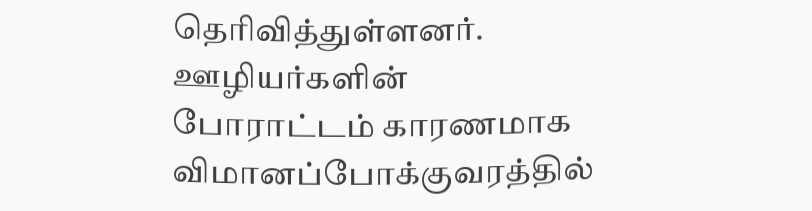தெரிவித்துள்ளனர். ஊழியர்களின் போராட்டம் காரணமாக விமானப்போக்குவரத்தில்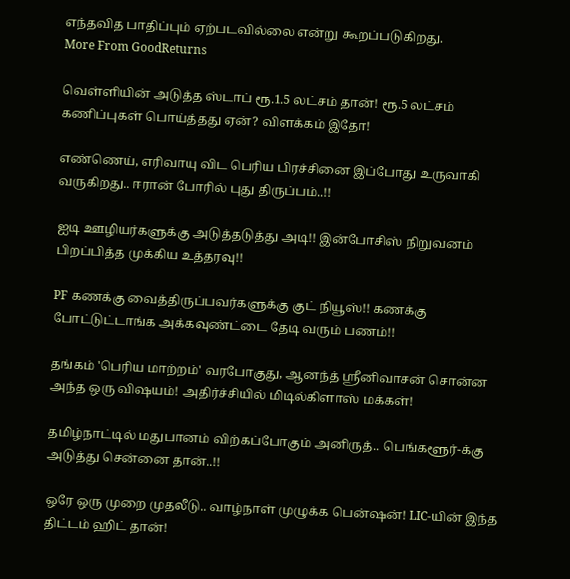எந்தவித பாதிப்பும் ஏற்படவில்லை என்று கூறப்படுகிறது.
More From GoodReturns

வெள்ளியின் அடுத்த ஸ்டாப் ரூ.1.5 லட்சம் தான்! ரூ.5 லட்சம் கணிப்புகள் பொய்த்தது ஏன்? விளக்கம் இதோ!

எண்ணெய், எரிவாயு விட பெரிய பிரச்சினை இப்போது உருவாகி வருகிறது.. ஈரான் போரில் புது திருப்பம்..!!

ஐடி ஊழியர்களுக்கு அடுத்தடுத்து அடி!! இன்போசிஸ் நிறுவனம் பிறப்பித்த முக்கிய உத்தரவு!!

PF கணக்கு வைத்திருப்பவர்களுக்கு குட் நியூஸ்!! கணக்கு போட்டுட்டாங்க அக்கவுண்ட்டை தேடி வரும் பணம்!!

தங்கம் 'பெரிய மாற்றம்' வரபோகுது, ஆனந்த் ஸ்ரீனிவாசன் சொன்ன அந்த ஒரு விஷயம்! அதிர்ச்சியில் மிடில்கிளாஸ் மக்கள்!

தமிழ்நாட்டில் மதுபானம் விற்கப்போகும் அனிருத்.. பெங்களூர்-க்கு அடுத்து சென்னை தான்..!!

ஒரே ஒரு முறை முதலீடு.. வாழ்நாள் முழுக்க பென்ஷன்! LIC-யின் இந்த திட்டம் ஹிட் தான்!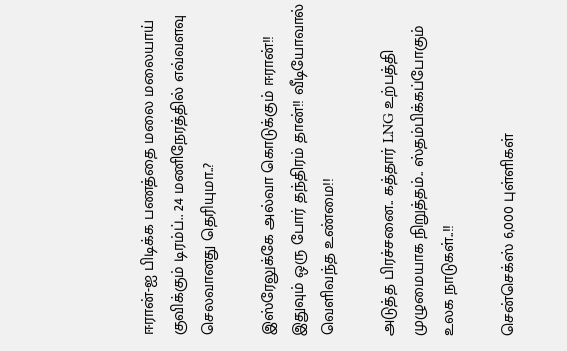ஈரான்-ஐ பிடிக்க பணத்தை மலை மலையாய் குவிக்கும் டிரம்ப்.. 24 மணிநேரத்தில் எவ்வளவு செலவானது தெரியுமா..?

இஸ்ரேலுக்கே அல்வா கொடுக்கும் ஈரான்!! இதுவும் ஒரு போர் தந்திரம் தான்!! வீடியோவால் வெளிவந்த உண்மை!!

அடுத்த பிரச்சனை.. கத்தார் LNG உற்பத்தி முழுமையாக நிறுத்தம்.. ஸ்தம்பிக்கப்போகும் உலக நாடுகள்..!!

சென்செக்ஸ் 6,000 புள்ளிகள்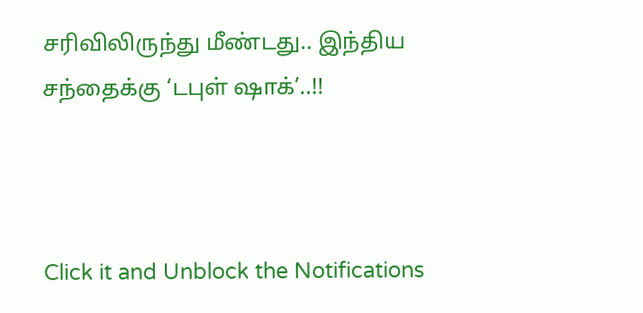சரிவிலிருந்து மீண்டது.. இந்திய சந்தைக்கு ‘டபுள் ஷாக்’..!!



Click it and Unblock the Notifications